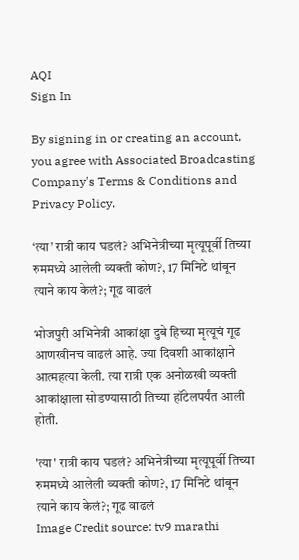AQI
Sign In

By signing in or creating an account, you agree with Associated Broadcasting Company's Terms & Conditions and Privacy Policy.

‘त्या’ रात्री काय घडलं? अभिनेत्रीच्या मृत्यूपूर्वी तिच्या रुममध्ये आलेली व्यक्ती कोण?, 17 मिनिटे थांबून त्याने काय केलं?; गूढ वाढलं

भोजपुरी अभिनेत्री आकांक्षा दुबे हिच्या मृत्यूचं गूढ आणखीनच वाढलं आहे. ज्या दिवशी आकांक्षाने आत्महत्या केली. त्या रात्री एक अनोळखी व्यक्ती आकांक्षाला सोडण्यासाठी तिच्या हॉटेलपर्यंत आली होती.

'त्या' रात्री काय घडलं? अभिनेत्रीच्या मृत्यूपूर्वी तिच्या रुममध्ये आलेली व्यक्ती कोण?, 17 मिनिटे थांबून त्याने काय केलं?; गूढ वाढलं
Image Credit source: tv9 marathi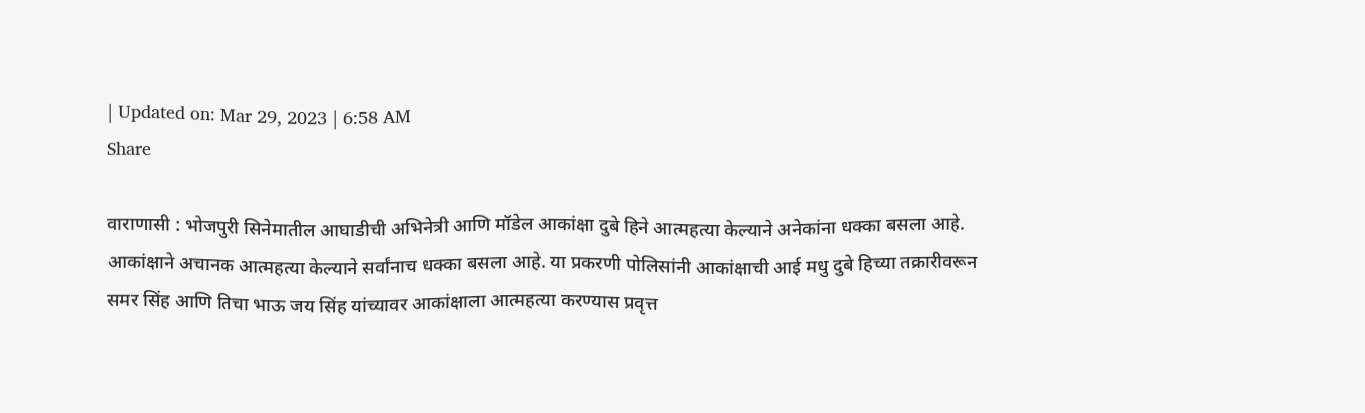| Updated on: Mar 29, 2023 | 6:58 AM
Share

वाराणासी : भोजपुरी सिनेमातील आघाडीची अभिनेत्री आणि मॉडेल आकांक्षा दुबे हिने आत्महत्या केल्याने अनेकांना धक्का बसला आहे. आकांक्षाने अचानक आत्महत्या केल्याने सर्वांनाच धक्का बसला आहे. या प्रकरणी पोलिसांनी आकांक्षाची आई मधु दुबे हिच्या तक्रारीवरून समर सिंह आणि तिचा भाऊ जय सिंह यांच्यावर आकांक्षाला आत्महत्या करण्यास प्रवृत्त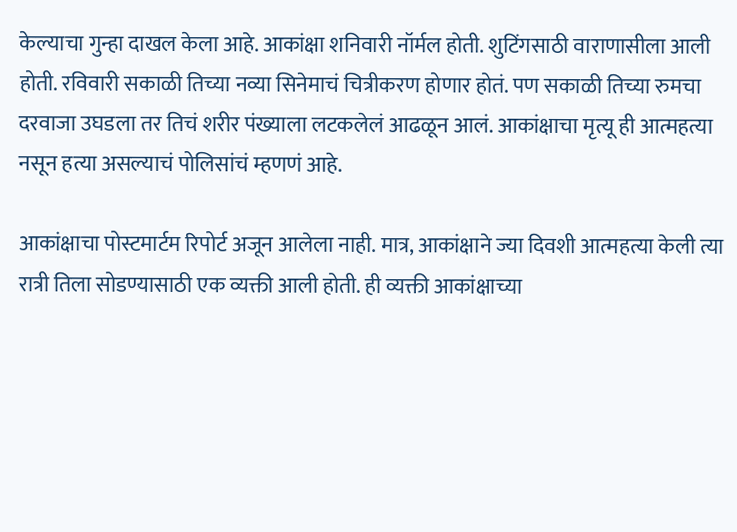केल्याचा गुन्हा दाखल केला आहे. आकांक्षा शनिवारी नॉर्मल होती. शुटिंगसाठी वाराणासीला आली होती. रविवारी सकाळी तिच्या नव्या सिनेमाचं चित्रीकरण होणार होतं. पण सकाळी तिच्या रुमचा दरवाजा उघडला तर तिचं शरीर पंख्याला लटकलेलं आढळून आलं. आकांक्षाचा मृत्यू ही आत्महत्या नसून हत्या असल्याचं पोलिसांचं म्हणणं आहे.

आकांक्षाचा पोस्टमार्टम रिपोर्ट अजून आलेला नाही. मात्र, आकांक्षाने ज्या दिवशी आत्महत्या केली त्या रात्री तिला सोडण्यासाठी एक व्यक्ती आली होती. ही व्यक्ती आकांक्षाच्या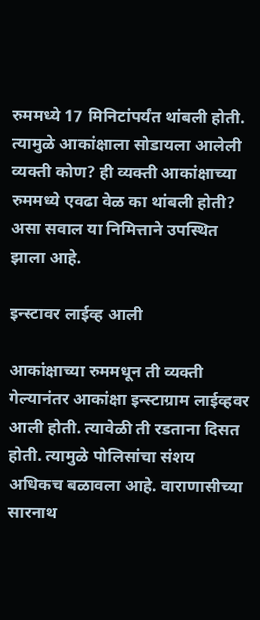रुममध्ये 17 मिनिटांपर्यंत थांबली होती. त्यामुळे आकांक्षाला सोडायला आलेली व्यक्ती कोण? ही व्यक्ती आकांक्षाच्या रुममध्ये एवढा वेळ का थांबली होती? असा सवाल या निमित्ताने उपस्थित झाला आहे.

इन्स्टावर लाईव्ह आली

आकांक्षाच्या रुममधून ती व्यक्ती गेल्यानंतर आकांक्षा इन्स्टाग्राम लाईव्हवर आली होती. त्यावेळी ती रडताना दिसत होती. त्यामुळे पोलिसांचा संशय अधिकच बळावला आहे. वाराणासीच्या सारनाथ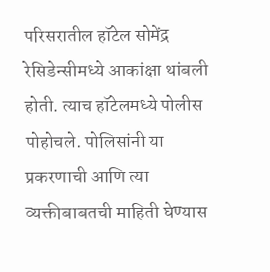परिसरातील हॉटेल सोमेंद्र रेसिडेन्सीमध्ये आकांक्षा थांबली होती. त्याच हॉटेलमध्ये पोलीस पोहोचले. पोलिसांनी या प्रकरणाची आणि त्या व्यक्तीबाबतची माहिती घेण्यास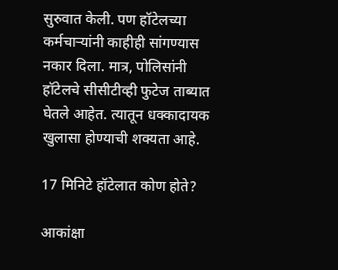सुरुवात केली. पण हॉटेलच्या कर्मचाऱ्यांनी काहीही सांगण्यास नकार दिला. मात्र, पोलिसांनी हॉटेलचे सीसीटीव्ही फुटेज ताब्यात घेतले आहेत. त्यातून धक्कादायक खुलासा होण्याची शक्यता आहे.

17 मिनिटे हॉटेलात कोण होते?

आकांक्षा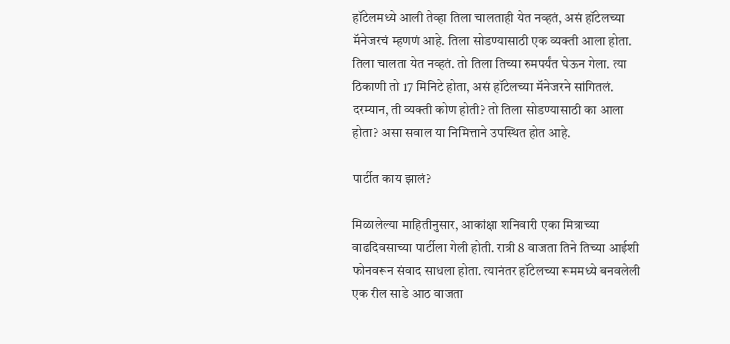हॉटेलमध्ये आली तेव्हा तिला चालताही येत नव्हतं, असं हॉटेलच्या मॅनेजरचं म्हणणं आहे. तिला सोडण्यासाठी एक व्यक्ती आला होता. तिला चालता येत नव्हतं. तो तिला तिच्या रुमपर्यंत घेऊन गेला. त्या ठिकाणी तो 17 मिनिटे होता, असं हॉटेलच्या मॅनेजरने सांगितलं. दरम्यान, ती व्यक्ती कोण होती? तो तिला सोडण्यासाठी का आला होता? असा सवाल या निमित्ताने उपस्थित होत आहे.

पार्टीत काय झालं?

मिळालेल्या माहितीनुसार, आकांक्षा शनिवारी एका मित्राच्या वाढदिवसाच्या पार्टीला गेली होती. रात्री 8 वाजता तिने तिच्या आईशी फोनवरून संवाद साधला होता. त्यानंतर हॉटेलच्या रूममध्ये बनवलेली एक रील साडे आठ वाजता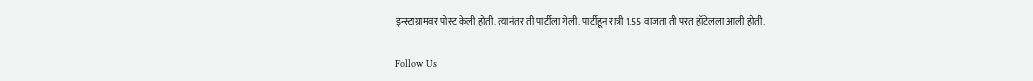इन्स्टाग्रामवर पोस्ट केली होती. त्यानंतर ती पार्टीला गेली. पार्टीहून रात्री 1.55 वाजता ती परत हॉटेलला आली होती.

Follow Us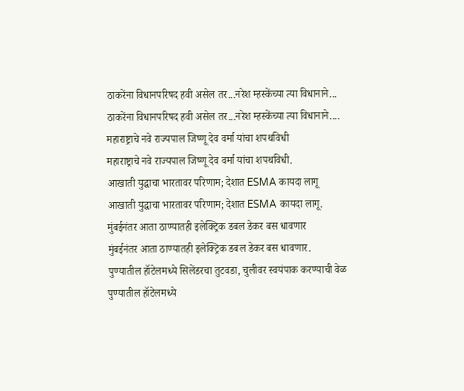ठाकरेंना विधानपरिषद हवी असेल तर...नरेश म्हस्केंच्या त्या विधानाने...
ठाकरेंना विधानपरिषद हवी असेल तर...नरेश म्हस्केंच्या त्या विधानाने....
महाराष्ट्राचे नवे राज्यपाल जिष्णू देव वर्मा यांचा शपथविधी
महाराष्ट्राचे नवे राज्यपाल जिष्णू देव वर्मा यांचा शपथविधी.
आखाती युद्धाचा भारतावर परिणाम; देशात ESMA कायदा लागू
आखाती युद्धाचा भारतावर परिणाम; देशात ESMA कायदा लागू.
मुंबईनंतर आता ठाण्यातही इलेक्ट्रिक डबल डेकर बस धावणार
मुंबईनंतर आता ठाण्यातही इलेक्ट्रिक डबल डेकर बस धावणार.
पुण्यातील हॉटेलमध्ये सिलेंडरचा तुटवडा, चुलीवर स्वयंपाक करण्याची वेळ
पुण्यातील हॉटेलमध्ये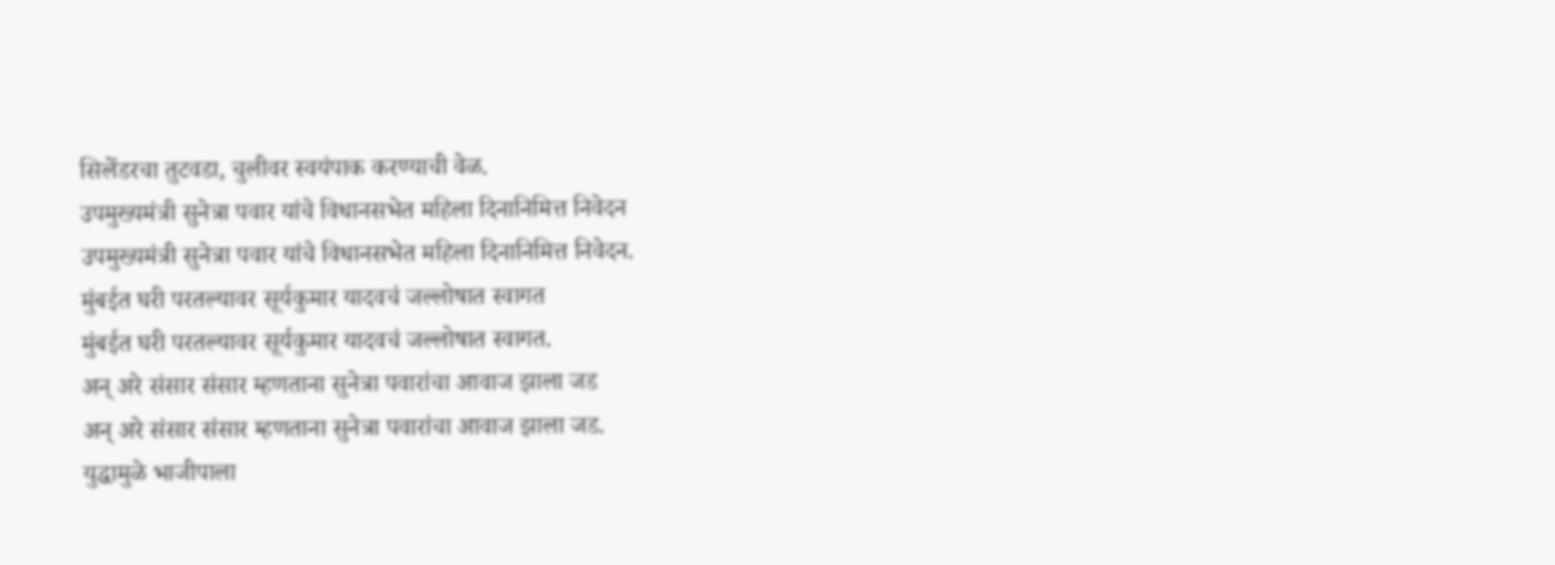सिलेंडरचा तुटवडा, चुलीवर स्वयंपाक करण्याची वेळ.
उपमुख्यमंत्री सुनेत्रा पवार यांचे विधानसभेत महिला दिनानिमित्त निवेदन
उपमुख्यमंत्री सुनेत्रा पवार यांचे विधानसभेत महिला दिनानिमित्त निवेदन.
मुंबईत घरी परतल्यावर सूर्यकुमार यादवचं जल्लोषात स्वागत
मुंबईत घरी परतल्यावर सूर्यकुमार यादवचं जल्लोषात स्वागत.
अन् अरे संसार संसार म्हणताना सुनेत्रा पवारांचा आवाज झाला जड
अन् अरे संसार संसार म्हणताना सुनेत्रा पवारांचा आवाज झाला जड.
युद्धामुळे भाजीपाला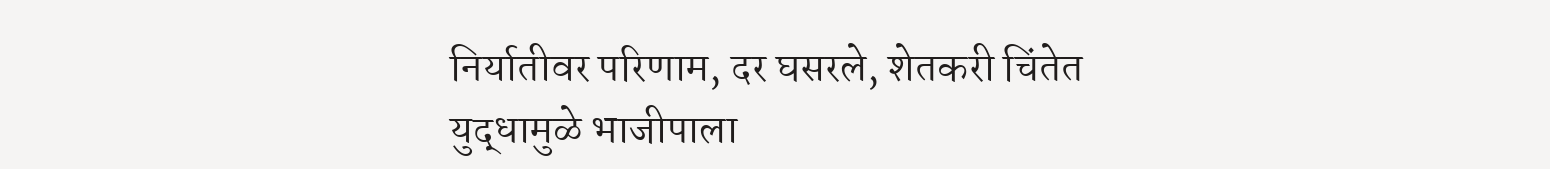निर्यातीवर परिणाम, दर घसरले, शेतकरी चिंतेत
युद्धामुळे भाजीपाला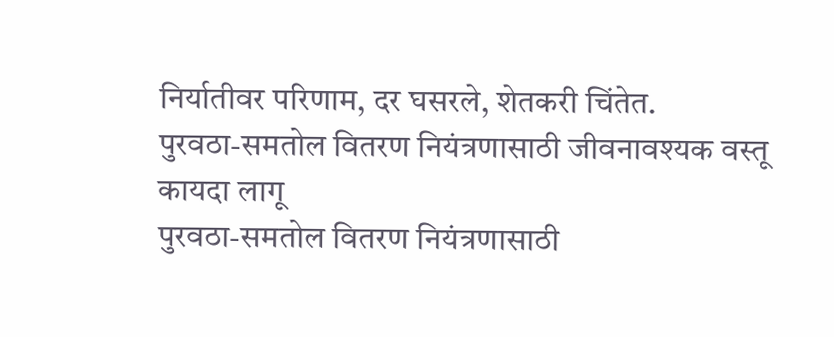निर्यातीवर परिणाम, दर घसरले, शेतकरी चिंतेत.
पुरवठा-समतोल वितरण नियंत्रणासाठी जीवनावश्यक वस्तू कायदा लागू
पुरवठा-समतोल वितरण नियंत्रणासाठी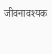जीवनावश्यक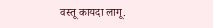वस्तू कायदा लागू.